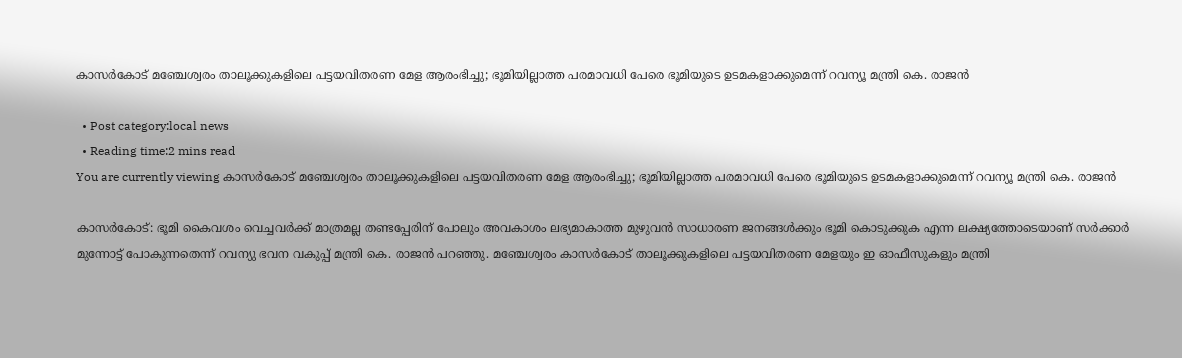കാസര്‍കോട് മഞ്ചേശ്വരം താലൂക്കുകളിലെ പട്ടയവിതരണ മേള ആരംഭിച്ചു; ഭൂമിയില്ലാത്ത പരമാവധി പേരെ ഭൂമിയുടെ ഉടമകളാക്കുമെന്ന് റവന്യൂ മന്ത്രി കെ. രാജന്‍

  • Post category:local news
  • Reading time:2 mins read
You are currently viewing കാസര്‍കോട് മഞ്ചേശ്വരം താലൂക്കുകളിലെ പട്ടയവിതരണ മേള ആരംഭിച്ചു; ഭൂമിയില്ലാത്ത പരമാവധി പേരെ ഭൂമിയുടെ ഉടമകളാക്കുമെന്ന് റവന്യൂ മന്ത്രി കെ. രാജന്‍

കാസർകോട്: ഭൂമി കൈവശം വെച്ചവര്‍ക്ക് മാത്രമല്ല തണ്ടപ്പേരിന് പോലും അവകാശം ലഭ്യമാകാത്ത മുഴുവന്‍ സാധാരണ ജനങ്ങള്‍ക്കും ഭൂമി കൊടുക്കുക എന്ന ലക്ഷ്യത്തോടെയാണ് സര്‍ക്കാര്‍ മുന്നോട്ട് പോകുന്നതെന്ന് റവന്യു ഭവന വകുപ്പ് മന്ത്രി കെ. രാജന്‍ പറഞ്ഞു. മഞ്ചേശ്വരം കാസര്‍കോട് താലൂക്കുകളിലെ പട്ടയവിതരണ മേളയും ഇ ഓഫീസുകളും മന്ത്രി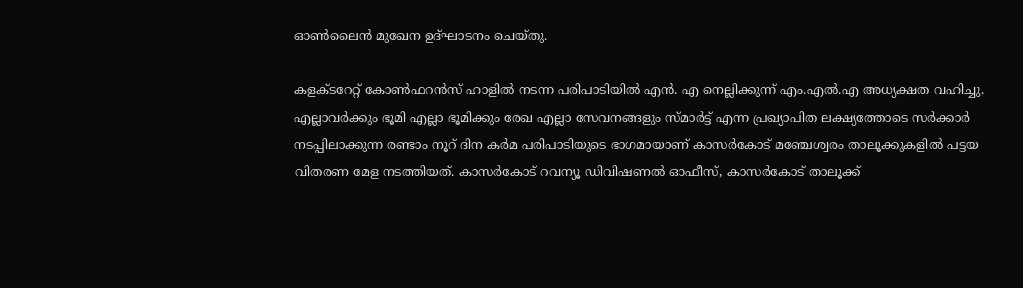ഓണ്‍ലൈന്‍ മുഖേന ഉദ്ഘാടനം ചെയ്തു.

കളക്ടറേറ്റ് കോണ്‍ഫറന്‍സ് ഹാളില്‍ നടന്ന പരിപാടിയില്‍ എന്‍. എ നെല്ലിക്കുന്ന് എം.എല്‍.എ അധ്യക്ഷത വഹിച്ചു. എല്ലാവര്‍ക്കും ഭൂമി എല്ലാ ഭൂമിക്കും രേഖ എല്ലാ സേവനങ്ങളും സ്മാര്‍ട്ട് എന്ന പ്രഖ്യാപിത ലക്ഷ്യത്തോടെ സര്‍ക്കാര്‍ നടപ്പിലാക്കുന്ന രണ്ടാം നൂറ് ദിന കര്‍മ പരിപാടിയുടെ ഭാഗമായാണ് കാസര്‍കോട് മഞ്ചേശ്വരം താലൂക്കുകളില്‍ പട്ടയ വിതരണ മേള നടത്തിയത്. കാസര്‍കോട് റവന്യൂ ഡിവിഷണല്‍ ഓഫീസ്, കാസര്‍കോട് താലൂക്ക്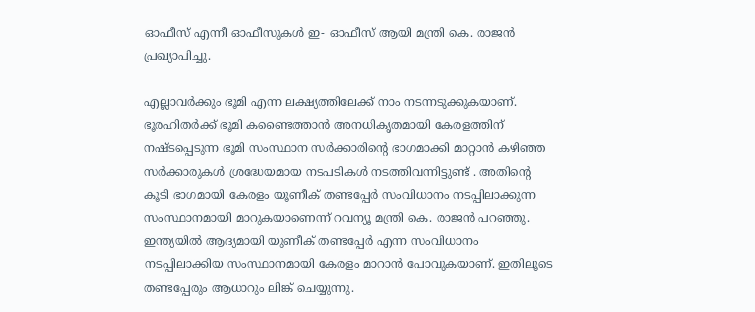ഓഫീസ് എന്നീ ഓഫീസുകള്‍ ഇ- ഓഫീസ് ആയി മന്ത്രി കെ. രാജന്‍ പ്രഖ്യാപിച്ചു.

എല്ലാവര്‍ക്കും ഭൂമി എന്ന ലക്ഷ്യത്തിലേക്ക് നാം നടന്നടുക്കുകയാണ്. ഭൂരഹിതര്‍ക്ക് ഭൂമി കണ്ടൈത്താന്‍ അനധികൃതമായി കേരളത്തിന് നഷ്ടപ്പെടുന്ന ഭൂമി സംസ്ഥാന സര്‍ക്കാരിൻ്റെ ഭാഗമാക്കി മാറ്റാന്‍ കഴിഞ്ഞ സര്‍ക്കാരുകള്‍ ശ്രദ്ധേയമായ നടപടികള്‍ നടത്തിവന്നിട്ടുണ്ട് . അതിൻ്റെ കൂടി ഭാഗമായി കേരളം യൂണീക് തണ്ടപ്പേര്‍ സംവിധാനം നടപ്പിലാക്കുന്ന സംസ്ഥാനമായി മാറുകയാണെന്ന് റവന്യൂ മന്ത്രി കെ. രാജന്‍ പറഞ്ഞു. ഇന്ത്യയില്‍ ആദ്യമായി യുണീക് തണ്ടപ്പേര്‍ എന്ന സംവിധാനം നടപ്പിലാക്കിയ സംസ്ഥാനമായി കേരളം മാറാന്‍ പോവുകയാണ്. ഇതിലൂടെ തണ്ടപ്പേരും ആധാറും ലിങ്ക് ചെയ്യുന്നു.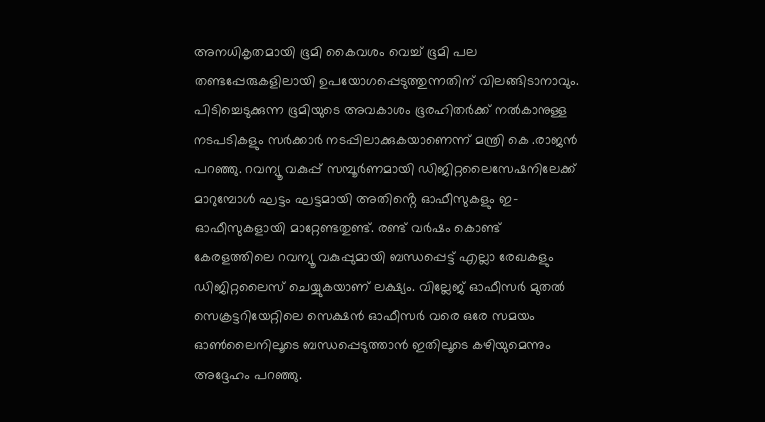അനധികൃതമായി ഭൂമി കൈവശം വെച്ച് ഭൂമി പല തണ്ടപ്പേരുകളിലായി ഉപയോഗപ്പെടുത്തുന്നതിന് വിലങ്ങിടാനാവും. പിടിച്ചെടുക്കുന്ന ഭൂമിയുടെ അവകാശം ഭൂരഹിതര്‍ക്ക് നല്‍കാനുള്ള നടപടികളും സര്‍ക്കാര്‍ നടപ്പിലാക്കുകയാണെന്ന് മന്ത്രി കെ .രാജന്‍ പറഞ്ഞു. റവന്യൂ വകുപ്പ് സമ്പൂര്‍ണമായി ഡിജിറ്റലൈസേഷനിലേക്ക് മാറുമ്പോള്‍ ഘട്ടം ഘട്ടമായി അതിൻ്റെ ഓഫീസുകളും ഇ-ഓഫീസുകളായി മാറ്റേണ്ടതുണ്ട്. രണ്ട് വര്‍ഷം കൊണ്ട് കേരളത്തിലെ റവന്യൂ വകുപ്പുമായി ബന്ധപ്പെട്ട് എല്ലാ രേഖകളും ഡിജിറ്റലൈസ് ചെയ്യുകയാണ് ലക്ഷ്യം. വില്ലേജ് ഓഫീസര്‍ മുതല്‍ സെക്രട്ടറിയേറ്റിലെ സെക്ഷന്‍ ഓഫീസര്‍ വരെ ഒരേ സമയം ഓണ്‍ലൈനിലൂടെ ബന്ധപ്പെടുത്താന്‍ ഇതിലൂടെ കഴിയുമെന്നും അദ്ദേഹം പറഞ്ഞു.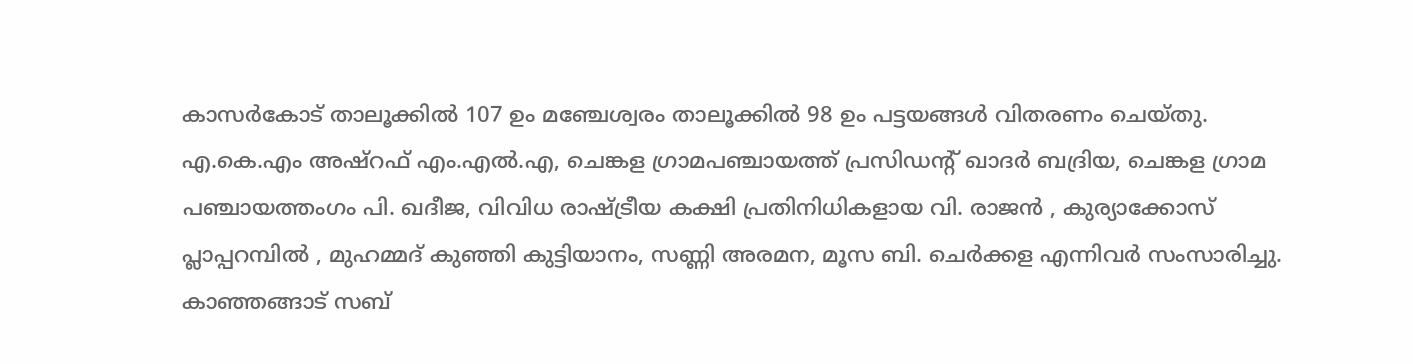കാസര്‍കോട് താലൂക്കില്‍ 107 ഉം മഞ്ചേശ്വരം താലൂക്കില്‍ 98 ഉം പട്ടയങ്ങള്‍ വിതരണം ചെയ്തു.
എ.കെ.എം അഷ്റഫ് എം.എല്‍.എ, ചെങ്കള ഗ്രാമപഞ്ചായത്ത് പ്രസിഡന്റ് ഖാദര്‍ ബദ്രിയ, ചെങ്കള ഗ്രാമ പഞ്ചായത്തംഗം പി. ഖദീജ, വിവിധ രാഷ്ട്രീയ കക്ഷി പ്രതിനിധികളായ വി. രാജന്‍ , കുര്യാക്കോസ് പ്ലാപ്പറമ്പില്‍ , മുഹമ്മദ് കുഞ്ഞി കുട്ടിയാനം, സണ്ണി അരമന, മൂസ ബി. ചെര്‍ക്കള എന്നിവര്‍ സംസാരിച്ചു. കാഞ്ഞങ്ങാട് സബ്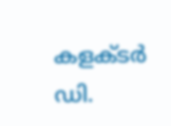കളക്ടര്‍ ഡി.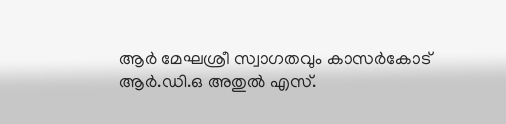ആര്‍ മേഘശ്രീ സ്വാഗതവും കാസര്‍കോട് ആര്‍.ഡി.ഒ അതുല്‍ എസ്.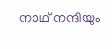നാഥ് നന്ദിയും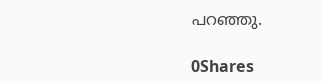പറഞ്ഞു.

0Shares